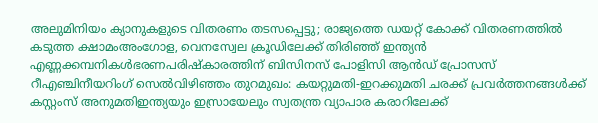അലുമിനിയം ക്യാനുകളുടെ വിതരണം തടസപ്പെട്ടു; രാജ്യത്തെ ഡയറ്റ് കോക്ക് വിതരണത്തില്‍ കടുത്ത ക്ഷാമംഅംഗോള, വെനസ്വേല ക്രൂഡിലേക്ക് തിരിഞ്ഞ് ഇന്ത്യൻ എണ്ണക്കമ്പനികൾഭരണപരിഷ്കാരത്തിന് ബിസിനസ് പോളിസി ആൻഡ് പ്രോസസ് റീഎഞ്ചിനീയറിംഗ് സെൽവിഴിഞ്ഞം തുറമുഖം: കയറ്റുമതി-ഇറക്കുമതി ചരക്ക് പ്രവര്‍ത്തനങ്ങള്‍ക്ക് കസ്റ്റംസ് അനുമതിഇന്ത്യയും ഇസ്രായേലും സ്വതന്ത്ര വ്യാപാര കരാറിലേക്ക്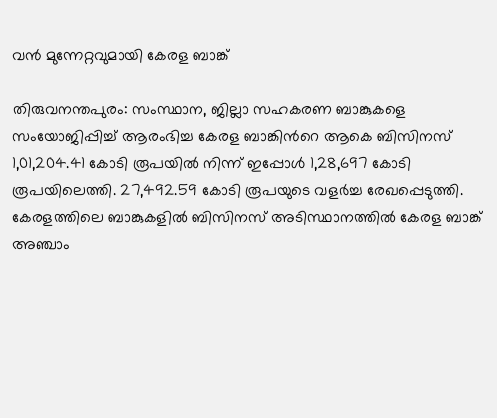വന്‍ മുന്നേറ്റവുമായി കേരള ബാങ്ക്

തിരുവനന്തപുരം: സംസ്ഥാന, ജില്ലാ സഹകരണ ബാങ്കുകളെ സംയോജിപ്പിച്ച് ആരംഭിച്ച കേരള ബാങ്കിന്‍റെ ആകെ ബിസിനസ് 1,01,204.41 കോടി രൂപയില്‍ നിന്ന് ഇപ്പോള്‍ 1,28,697 കോടി രൂപയിലെത്തി. 27,492.59 കോടി രൂപയുടെ വളര്‍ച്ച രേഖപ്പെടുത്തി. കേരളത്തിലെ ബാങ്കുകളില്‍ ബിസിനസ് അടിസ്ഥാനത്തില്‍ കേരള ബാങ്ക് അഞ്ചാം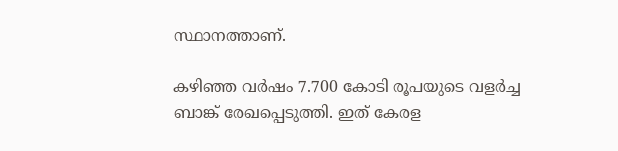സ്ഥാനത്താണ്.

കഴിഞ്ഞ വര്‍ഷം 7.700 കോടി രൂപയുടെ വളര്‍ച്ച ബാങ്ക് രേഖപ്പെടുത്തി. ഇത് കേരള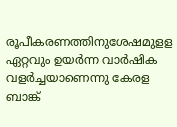രൂപീകരണത്തിനുശേഷമുളള ഏറ്റവും ഉയര്‍ന്ന വാര്‍ഷിക വളര്‍ച്ചയാണെന്നു കേരള ബാങ്ക്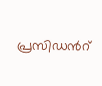പ്രസിഡന്‍റ്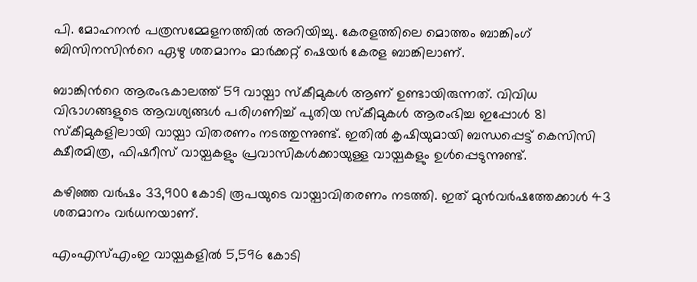പി. മോഹനന്‍ പത്രസമ്മേളനത്തില്‍ അറിയിച്ചു. കേരളത്തിലെ മൊത്തം ബാങ്കിംഗ് ബിസിനസിന്‍റെ ഏഴു ശതമാനം മാര്‍ക്കറ്റ് ഷെയര്‍ കേരള ബാങ്കിലാണ്.

ബാങ്കിന്‍റെ ആരംഭകാലത്ത് 59 വായ്പാ സ്‌കീമുകള്‍ ആണ് ഉണ്ടായിരുന്നത്. വിവിധ വിഭാഗങ്ങളുടെ ആവശ്യങ്ങള്‍ പരിഗണിച്ച് പുതിയ സ്‌കീമുകള്‍ ആരംഭിച്ച ഇപ്പോള്‍ 81 സ്‌കീമുകളിലായി വായ്പാ വിതരണം നടത്തുന്നുണ്ട്. ഇതില്‍ കൃഷിയുമായി ബന്ധപ്പെട്ട് കെസിസി ക്ഷീരമിത്ര, ഫിഷറീസ് വായ്പകളും പ്രവാസികള്‍ക്കായുള്ള വായ്പകളും ഉള്‍പ്പെടുന്നുണ്ട്.

കഴിഞ്ഞ വര്‍ഷം 33,900 കോടി രൂപയുടെ വായ്പാവിതരണം നടത്തി. ഇത് മുന്‍വര്‍ഷത്തേക്കാള്‍ 43 ശതമാനം വര്‍ധനയാണ്.

എംഎസ്എംഇ വായ്പകളില്‍ 5,596 കോടി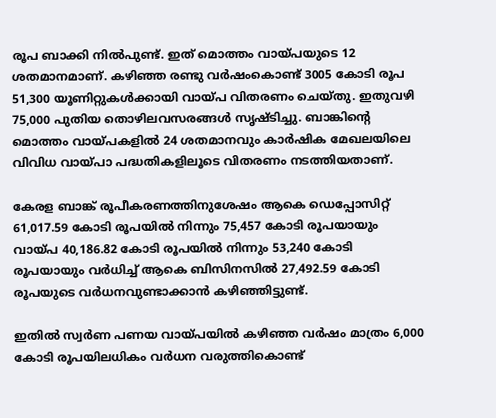രൂപ ബാക്കി നില്‍പുണ്ട്. ഇത് മൊത്തം വായ്പയുടെ 12 ശതമാനമാണ്. കഴിഞ്ഞ രണ്ടു വര്‍ഷംകൊണ്ട് 3005 കോടി രൂപ 51,300 യൂണിറ്റുകള്‍ക്കായി വായ്പ വിതരണം ചെയ്തു. ഇതുവഴി 75,000 പുതിയ തൊഴിലവസരങ്ങള്‍ സൃഷ്ടിച്ചു. ബാങ്കിന്‍റെ മൊത്തം വായ്പകളില്‍ 24 ശതമാനവും കാര്‍ഷിക മേഖലയിലെ വിവിധ വായ്പാ പദ്ധതികളിലൂടെ വിതരണം നടത്തിയതാണ്.

കേരള ബാങ്ക് രൂപീകരണത്തിനുശേഷം ആകെ ഡെപ്പോസിറ്റ് 61,017.59 കോടി രൂപയില്‍ നിന്നും 75,457 കോടി രൂപയായും വായ്പ 40,186.82 കോടി രൂപയില്‍ നിന്നും 53,240 കോടി രൂപയായും വര്‍ധിച്ച് ആകെ ബിസിനസില്‍ 27,492.59 കോടി രൂപയുടെ വര്‍ധനവുണ്ടാക്കാന്‍ കഴിഞ്ഞിട്ടുണ്ട്.

ഇതില്‍ സ്വര്‍ണ പണയ വായ്പയില്‍ കഴിഞ്ഞ വര്‍ഷം മാത്രം 6,000 കോടി രൂപയിലധികം വര്‍ധന വരുത്തികൊണ്ട്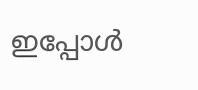ഇപ്പോള്‍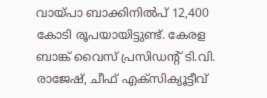വായ്പാ ബാക്കിനില്‍പ് 12,400 കോടി രൂപയായിട്ടുണ്ട്. കേരള ബാങ്ക് വൈസ് പ്രസിഡന്‍റ് ടി.വി. രാജേഷ്, ചീഫ് എക്‌സിക്യൂട്ടീവ്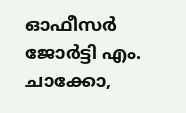ഓഫീസര്‍ ജോര്‍ട്ടി എം. ചാക്കോ,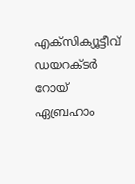എക്‌സിക്യൂട്ടീവ് ഡയറക്ടര്‍ റോയ് ഏബ്രഹാം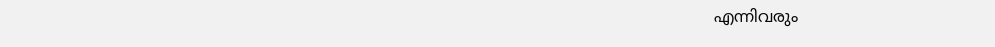എന്നിവരും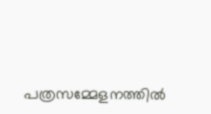പത്രസമ്മേളനത്തില്‍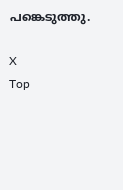പങ്കെടുത്തു.

X
Top